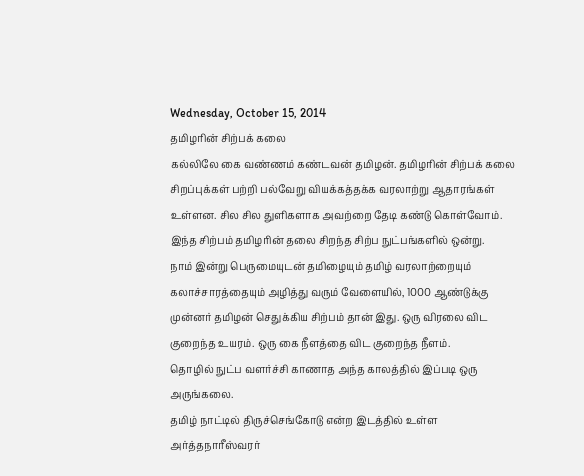Wednesday, October 15, 2014
தமிழரின் சிற்பக் கலை
கல்லிலே கை வண்ணம் கண்டவன் தமிழன். தமிழரின் சிற்பக் கலை சிறப்புக்கள் பற்றி பல்வேறு வியக்கத்தக்க வரலாற்று ஆதாரங்கள் உள்ளன. சில சில துளிகளாக அவற்றை தேடி கண்டு கொள்வோம்.
இந்த சிற்பம் தமிழரின் தலை சிறந்த சிற்ப நுட்பங்களில் ஒன்று.
நாம் இன்று பெருமையுடன் தமிழையும் தமிழ் வரலாற்றையும் கலாச்சாரத்தையும் அழித்து வரும் வேளையில், 1000 ஆண்டுக்கு முன்னர் தமிழன் செதுக்கிய சிற்பம் தான் இது. ஒரு விரலை விட குறைந்த உயரம். ஒரு கை நீளத்தை விட குறைந்த நீளம்.
தொழில் நுட்ப வளர்ச்சி காணாத அந்த காலத்தில் இப்படி ஒரு அருங்கலை.
தமிழ் நாட்டில் திருச்செங்கோடு என்ற இடத்தில் உள்ள அர்த்தநாரீஸ்வரர்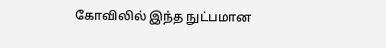கோவிலில் இந்த நுட்பமான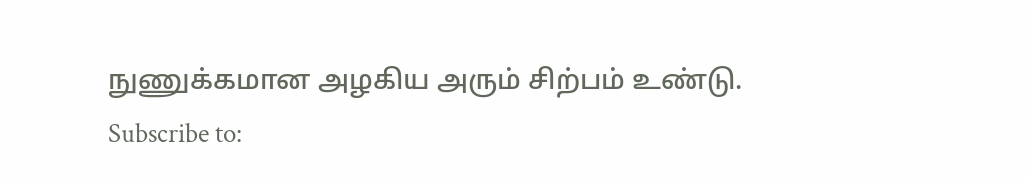நுணுக்கமான அழகிய அரும் சிற்பம் உண்டு.
Subscribe to: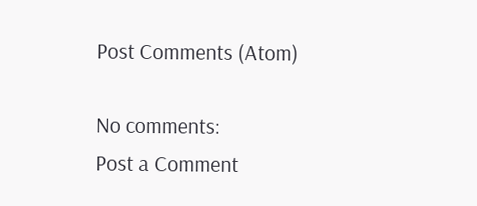Post Comments (Atom)

No comments:
Post a Comment